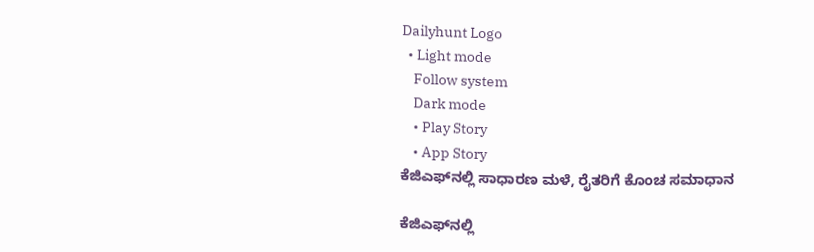Dailyhunt Logo
  • Light mode
    Follow system
    Dark mode
    • Play Story
    • App Story
ಕೆಜಿಎಫ್‌ನಲ್ಲಿ ಸಾಧಾರಣ ಮಳೆ, ರೈತರಿಗೆ ಕೊಂಚ ಸಮಾಧಾನ

ಕೆಜಿಎಫ್‌ನಲ್ಲಿ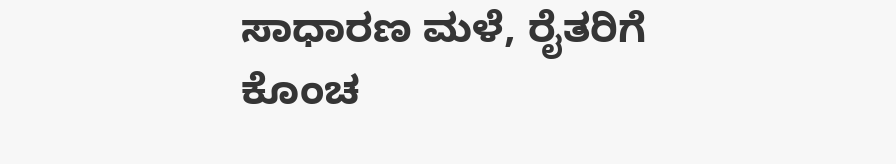ಸಾಧಾರಣ ಮಳೆ, ರೈತರಿಗೆ ಕೊಂಚ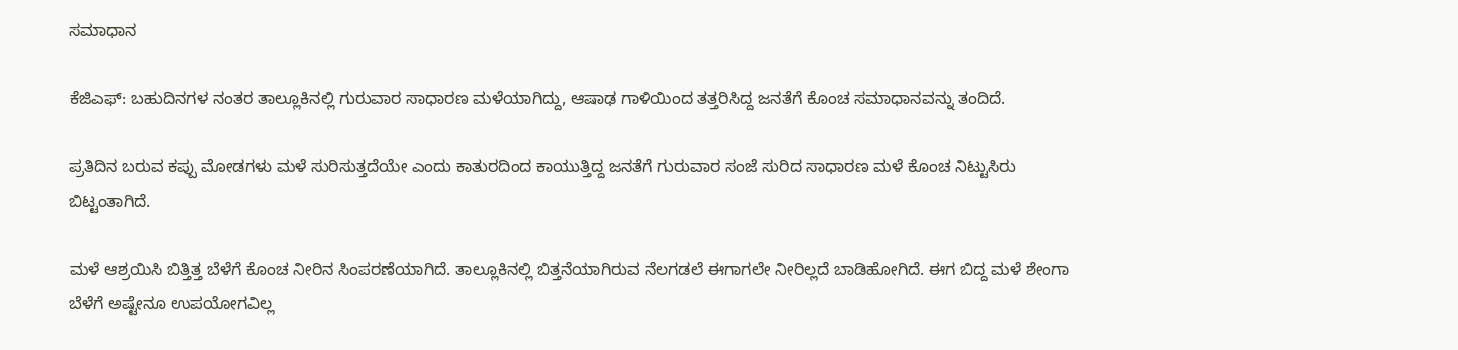ಸಮಾಧಾನ

ಕೆಜಿಎಫ್‌: ಬಹುದಿನಗಳ ನಂತರ ತಾಲ್ಲೂಕಿನಲ್ಲಿ ಗುರುವಾರ ಸಾಧಾರಣ ಮಳೆಯಾಗಿದ್ದು, ಆಷಾಢ ಗಾಳಿಯಿಂದ ತತ್ತರಿಸಿದ್ದ ಜನತೆಗೆ ಕೊಂಚ ಸಮಾಧಾನವನ್ನು ತಂದಿದೆ.

ಪ್ರತಿದಿನ ಬರುವ ಕಪ್ಪು ಮೋಡಗಳು ಮಳೆ ಸುರಿಸುತ್ತದೆಯೇ ಎಂದು ಕಾತುರದಿಂದ ಕಾಯುತ್ತಿದ್ದ ಜನತೆಗೆ ಗುರುವಾರ ಸಂಜೆ ಸುರಿದ ಸಾಧಾರಣ ಮಳೆ ಕೊಂಚ ನಿಟ್ಟುಸಿರು ಬಿಟ್ಟಂತಾಗಿದೆ.

ಮಳೆ ಆಶ್ರಯಿಸಿ ಬಿತ್ತಿತ್ತ ಬೆಳೆಗೆ ಕೊಂಚ ನೀರಿನ ಸಿಂಪರಣೆಯಾಗಿದೆ. ತಾಲ್ಲೂಕಿನಲ್ಲಿ ಬಿತ್ತನೆಯಾಗಿರುವ ನೆಲಗಡಲೆ ಈಗಾಗಲೇ ನೀರಿಲ್ಲದೆ ಬಾಡಿಹೋಗಿದೆ. ಈಗ ಬಿದ್ದ ಮಳೆ ಶೇಂಗಾ ಬೆಳೆಗೆ ಅಷ್ಟೇನೂ ಉಪಯೋಗವಿಲ್ಲ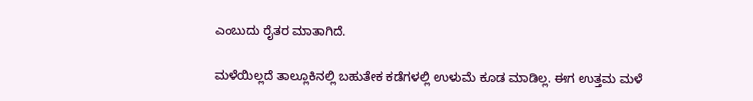ಎಂಬುದು ರೈತರ ಮಾತಾಗಿದೆ.

ಮಳೆಯಿಲ್ಲದೆ ತಾಲ್ಲೂಕಿನಲ್ಲಿ ಬಹುತೇಕ ಕಡೆಗಳಲ್ಲಿ ಉಳುಮೆ ಕೂಡ ಮಾಡಿಲ್ಲ. ಈಗ ಉತ್ತಮ ಮಳೆ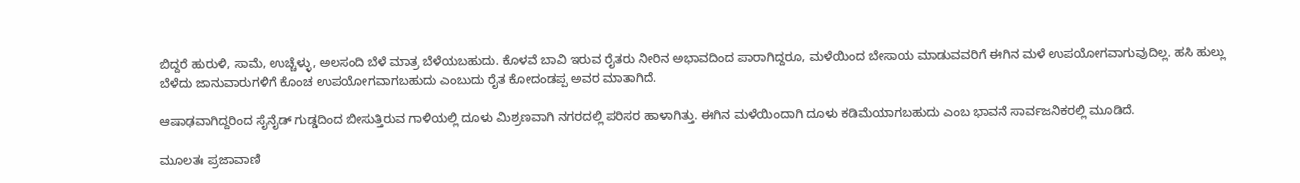ಬಿದ್ದರೆ ಹುರುಳಿ, ಸಾಮೆ, ಉಚ್ಚೆಳ್ಳು, ಅಲಸಂದಿ ಬೆಳೆ ಮಾತ್ರ ಬೆಳೆಯಬಹುದು. ಕೊಳವೆ ಬಾವಿ ಇರುವ ರೈತರು ನೀರಿನ ಅಭಾವದಿಂದ ಪಾರಾಗಿದ್ದರೂ, ಮಳೆಯಿಂದ ಬೇಸಾಯ ಮಾಡುವವರಿಗೆ ಈಗಿನ ಮಳೆ ಉಪಯೋಗವಾಗುವುದಿಲ್ಲ. ಹಸಿ ಹುಲ್ಲು ಬೆಳೆದು ಜಾನುವಾರುಗಳಿಗೆ ಕೊಂಚ ಉಪಯೋಗವಾಗಬಹುದು ಎಂಬುದು ರೈತ ಕೋದಂಡಪ್ಪ ಅವರ ಮಾತಾಗಿದೆ.

ಆಷಾಢವಾಗಿದ್ದರಿಂದ ಸೈನೈಡ್‌ ಗುಡ್ಡದಿಂದ ಬೀಸುತ್ತಿರುವ ಗಾಳಿಯಲ್ಲಿ ದೂಳು ಮಿಶ್ರಣವಾಗಿ ನಗರದಲ್ಲಿ ಪರಿಸರ ಹಾಳಾಗಿತ್ತು. ಈಗಿನ ಮಳೆಯಿಂದಾಗಿ ದೂಳು ಕಡಿಮೆಯಾಗಬಹುದು ಎಂಬ ಭಾವನೆ ಸಾರ್ವಜನಿಕರಲ್ಲಿ ಮೂಡಿದೆ.

ಮೂಲತಃ ಪ್ರಜಾವಾಣಿ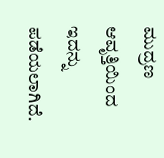ಮುದ್ರಣ ಆವೃತ್ತಿಯಿಂದ ಇದನ್ನು ಪಡೆಯಲಾಗಿದೆ.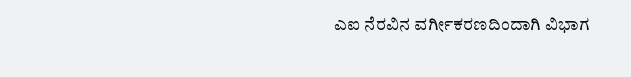ಎಐ ನೆರವಿನ ವರ್ಗೀಕರಣದಿಂದಾಗಿ ವಿಭಾಗ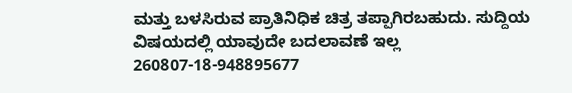ಮತ್ತು ಬಳಸಿರುವ ಪ್ರಾತಿನಿಧಿಕ ಚಿತ್ರ ತಪ್ಪಾಗಿರಬಹುದು. ಸುದ್ದಿಯ ವಿಷಯದಲ್ಲಿ ಯಾವುದೇ ಬದಲಾವಣೆ ಇಲ್ಲ
260807-18-948895677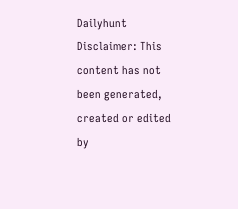Dailyhunt
Disclaimer: This content has not been generated, created or edited by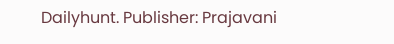Dailyhunt. Publisher: Prajavani